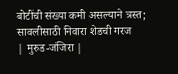बोटींची संख्या कमी असल्याने त्रस्त; सावलीसाठी निवारा शेडची गरज
| मुरुड-जंजिरा |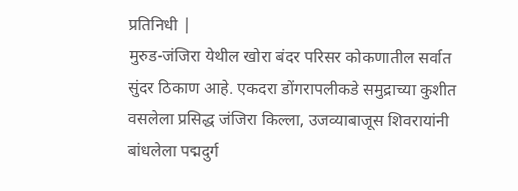प्रतिनिधी |
मुरुड-जंजिरा येथील खोरा बंदर परिसर कोकणातील सर्वात सुंदर ठिकाण आहे. एकदरा डोंगरापलीकडे समुद्राच्या कुशीत वसलेला प्रसिद्ध जंजिरा किल्ला, उजव्याबाजूस शिवरायांनी बांधलेला पद्मदुर्ग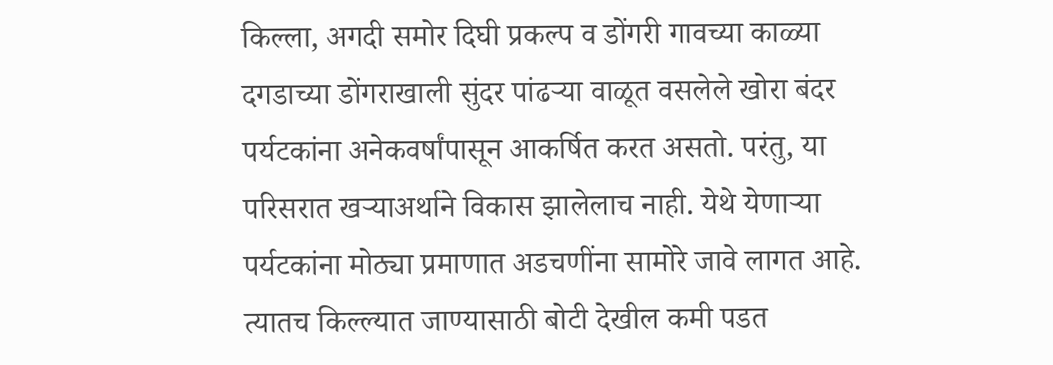किल्ला, अगदी समोर दिघी प्रकल्प व डोंगरी गावच्या काळ्या दगडाच्या डोंगराखाली सुंदर पांढऱ्या वाळूत वसलेले खोरा बंदर पर्यटकांना अनेकवर्षांपासून आकर्षित करत असतो. परंतु, या परिसरात खऱ्याअर्थाने विकास झालेलाच नाही. येथे येणाऱ्या पर्यटकांना मोठ्या प्रमाणात अडचणींना सामोरे जावे लागत आहे. त्यातच किल्ल्यात जाण्यासाठी बोटी देखील कमी पडत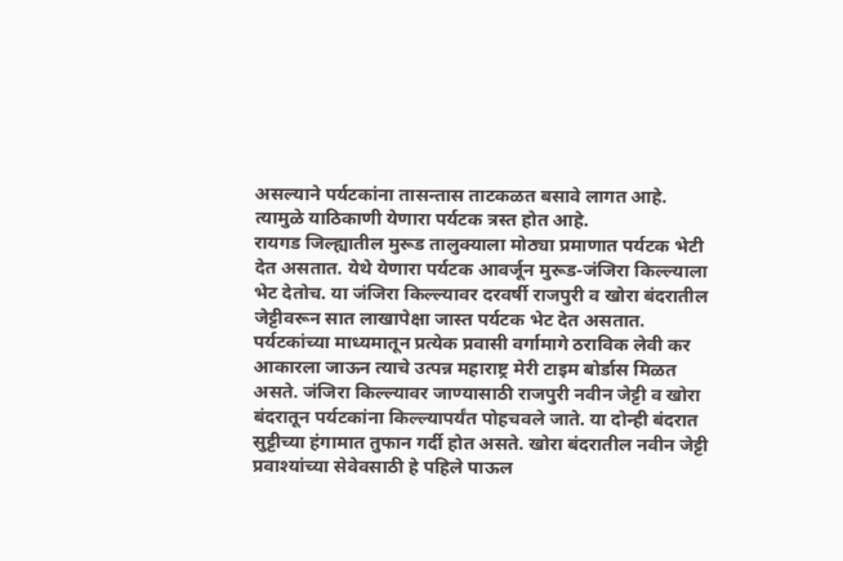असल्याने पर्यटकांना तासन्तास ताटकळत बसावे लागत आहे. त्यामुळे याठिकाणी येणारा पर्यटक त्रस्त होत आहे.
रायगड जिल्ह्यातील मुरूड तालुक्याला मोठ्या प्रमाणात पर्यटक भेटी देत असतात. येथे येणारा पर्यटक आवर्जून मुरूड-जंजिरा किल्ल्याला भेट देतोच. या जंजिरा किल्ल्यावर दरवर्षी राजपुरी व खोरा बंदरातील जेट्टीवरून सात लाखापेक्षा जास्त पर्यटक भेट देत असतात. पर्यटकांच्या माध्यमातून प्रत्येक प्रवासी वर्गामागे ठराविक लेवी कर आकारला जाऊन त्याचे उत्पन्न महाराष्ट्र मेरी टाइम बोर्डास मिळत असते. जंजिरा किल्ल्यावर जाण्यासाठी राजपुरी नवीन जेट्टी व खोरा बंदरातून पर्यटकांना किल्ल्यापर्यंत पोहचवले जाते. या दोन्ही बंदरात सुट्टीच्या हंगामात तुफान गर्दी होत असते. खोरा बंदरातील नवीन जेट्टी प्रवाश्यांच्या सेवेवसाठी हे पहिले पाऊल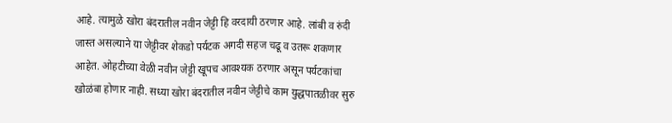आहे. त्यामुळे खोरा बंदरातील नवीन जेट्टी हि वरदायी ठरणार आहे. लांबी व रुंदी जास्त असल्याने या जेट्टीवर शेकडो पर्यटक अगदी सहज चढू व उतरू शकणार आहेत. ओहटीच्या वेळी नवीन जेट्टी खूपच आवश्यक ठरणार असून पर्यटकांचा खोळंबा होणार नाही. सध्या खोरा बंदरातील नवीन जेट्टीचे काम युद्धपातळीवर सुरु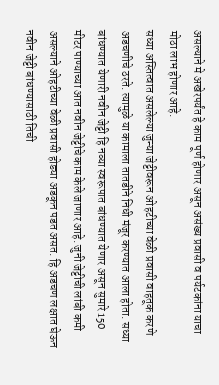असल्याने मे अखेरपर्यंत हे काम पूर्ण होणार असून असंख्य प्रवासी व पर्यटकांना याचा मोठा लाभ होणार आहे.
सध्या अस्तित्वात असलेल्या जुन्या जेट्टीवरून ओहटीच्या वेळी प्रवासी वाहतूक करणे अडचणीचे ठरते. त्यामुळे या कामाला तातडीने निधी मंजूर करण्यात आला होता. सध्या बांधण्यात येणारी नवीन जेट्टी हि नव्या स्वरूपात बांधण्यात येणार असून सुमारे 150 मीटर पाण्याच्या आत नवीन जेट्टीचे काम केले जाणार आहे. जुनी जेट्टीची लांबी कमी असल्याने ओहटीच्या वेळी प्रवासी होड्या अडकून पडत असत. हि अडचण लक्षात घेऊन नवीन जेट्टी बांधण्यासाठी तिची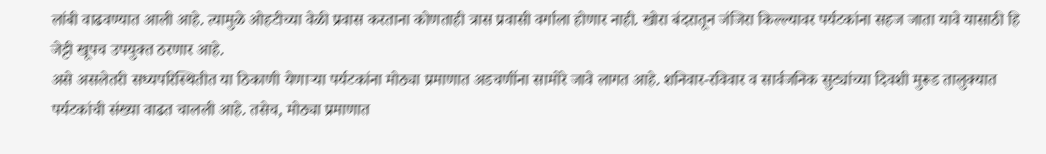लांबी वाढवण्यात आली आहे. त्यामुळे ओहटीच्या वेळी प्रवास करताना कोणताही त्रास प्रवासी वर्गाला होणार नाही. खोरा बंदरातून जंजिरा किल्ल्यावर पर्यटकांना सहज जाता यावे यासाठी हि जेट्टी खूपच उपयुक्त ठरणार आहे.
असे असलेतरी सध्यपरिस्थितीत या ठिकाणी येणाऱ्या पर्यटकांना मोठ्या प्रमाणात अडचणींना सामोरे जावे लागत आहे. शनिवार-रविवार व सार्वजनिक सुट्यांच्या दिवशी मुरूड तालुक्यात पर्यटकांची संख्या वाढत चालली आहे. तसेच, मोठ्या प्रमाणात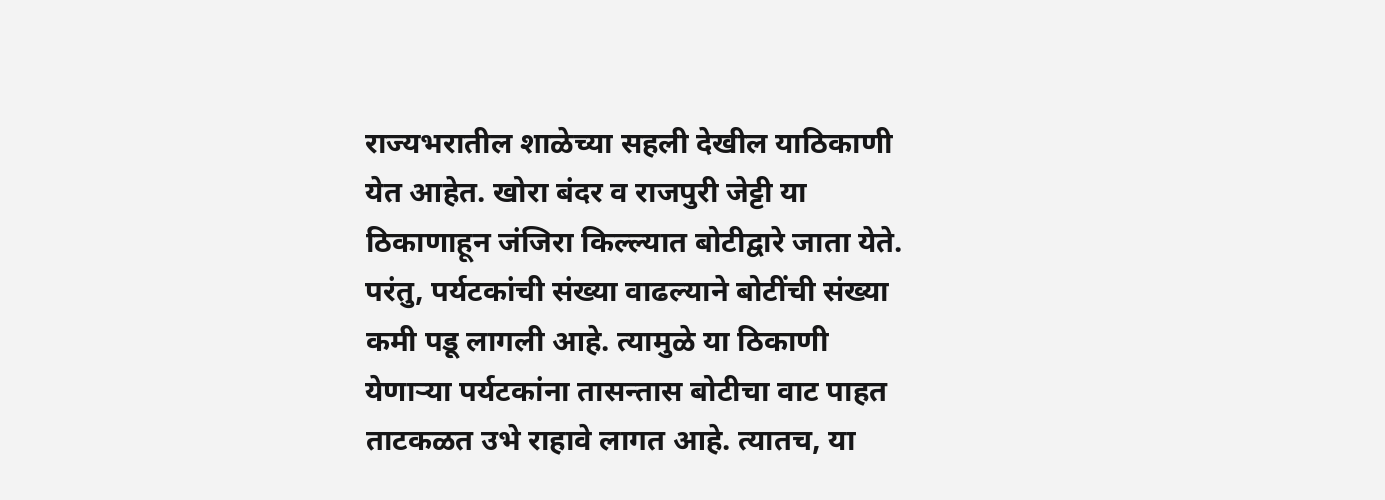राज्यभरातील शाळेच्या सहली देखील याठिकाणी येत आहेत. खोरा बंदर व राजपुरी जेट्टी या ठिकाणाहून जंजिरा किल्ल्यात बोटीद्वारे जाता येते. परंतु, पर्यटकांची संख्या वाढल्याने बोटींची संख्या कमी पडू लागली आहे. त्यामुळे या ठिकाणी येणाऱ्या पर्यटकांना तासन्तास बोटीचा वाट पाहत ताटकळत उभे राहावे लागत आहे. त्यातच, या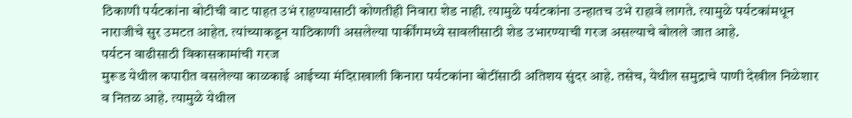ठिकाणी पर्यटकांना बोटीची वाट पाहत उभं राहण्यासाठी कोणतीही निवारा शेड नाही. त्यामुळे पर्यटकांना उन्हातच उभे राहावे लागते. त्यामुळे पर्यटकांमधून नाराजीचे सुर उमटत आहेत. त्यांच्याकडून याठिकाणी असलेल्या पार्कींगमध्ये सावलीसाठी शेड उभारण्याची गरज असल्याचे बोलले जात आहे.
पर्यटन वाढीसाठी विकासकामांची गरज
मुरूड येथील कपारीत वसलेल्या काळकाई आईच्या मंदिराखाली किनारा पर्यटकांना बोटींसाठी अतिशय सुंदर आहे. तसेच, येथील समुद्राचे पाणी देखील निळेशार व नितळ आहे. त्यामुळे येथील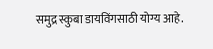समुद्र स्कुबा डायविंगसाठी योग्य आहे.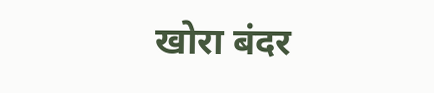खोरा बंदर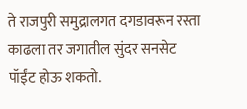ते राजपुरी समुद्रालगत दगडावरून रस्ता काढला तर जगातील सुंदर सनसेट पॉईंट होऊ शकतो.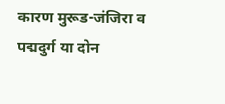कारण मुरूड-जंजिरा व पद्मदुर्ग या दोन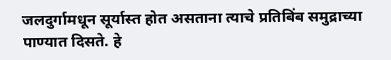जलदुर्गामधून सूर्यास्त होत असताना त्याचे प्रतिबिंब समुद्राच्या पाण्यात दिसते. हे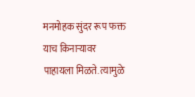मनमोहक सुंदर रूप फक्त याच किनाऱ्यावर पाहायला मिळते. त्यामुळे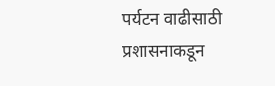पर्यटन वाढीसाठी प्रशासनाकडून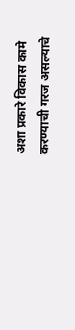अशा प्रकारे विकास कामे करण्याची गरज असल्याचे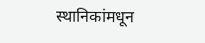स्थानिकांमधून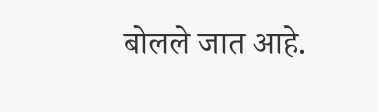बोलले जात आहे.